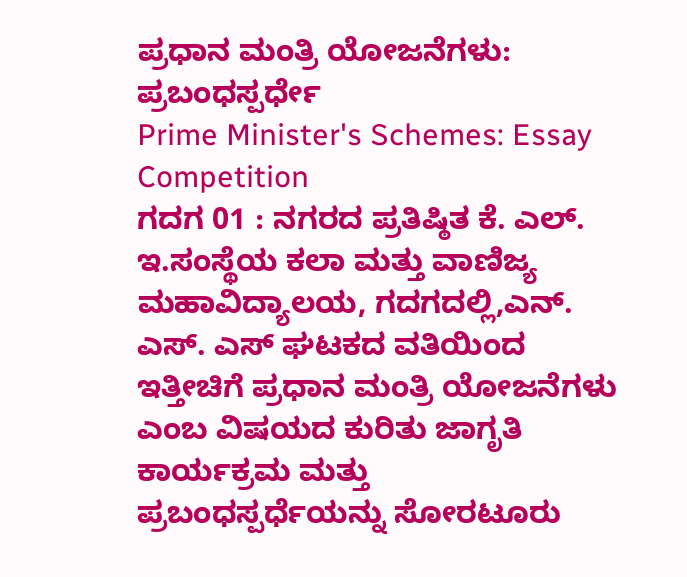ಪ್ರಧಾನ ಮಂತ್ರಿ ಯೋಜನೆಗಳು: ಪ್ರಬಂಧಸ್ಪರ್ಧೇ
Prime Minister's Schemes: Essay Competition
ಗದಗ 01 : ನಗರದ ಪ್ರತಿಷ್ಠಿತ ಕೆ. ಎಲ್. ಇ.ಸಂಸ್ಥೆಯ ಕಲಾ ಮತ್ತು ವಾಣಿಜ್ಯ ಮಹಾವಿದ್ಯಾಲಯ, ಗದಗದಲ್ಲಿ,ಎನ್. ಎಸ್. ಎಸ್ ಘಟಕದ ವತಿಯಿಂದ ಇತ್ತೀಚಿಗೆ ಪ್ರಧಾನ ಮಂತ್ರಿ ಯೋಜನೆಗಳು ಎಂಬ ವಿಷಯದ ಕುರಿತು ಜಾಗೃತಿ ಕಾರ್ಯಕ್ರಮ ಮತ್ತು ಪ್ರಬಂಧಸ್ಪರ್ಧೆಯನ್ನು ಸೋರಟೂರು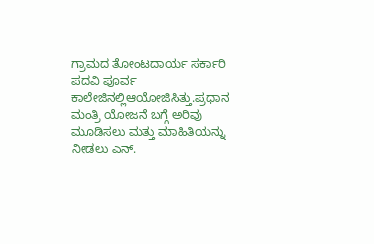ಗ್ರಾಮದ ತೋಂಟದಾರ್ಯ ಸರ್ಕಾರಿ ಪದವಿ ಪೂರ್ವ ಕಾಲೇಜಿನಲ್ಲಿಆಯೋಜಿಸಿತ್ತು.ಪ್ರಧಾನ ಮಂತ್ರಿ ಯೋಜನೆ ಬಗ್ಗೆ ಅರಿವು ಮೂಡಿಸಲು ಮತ್ತು ಮಾಹಿತಿಯನ್ನು ನೀಡಲು ಎನ್.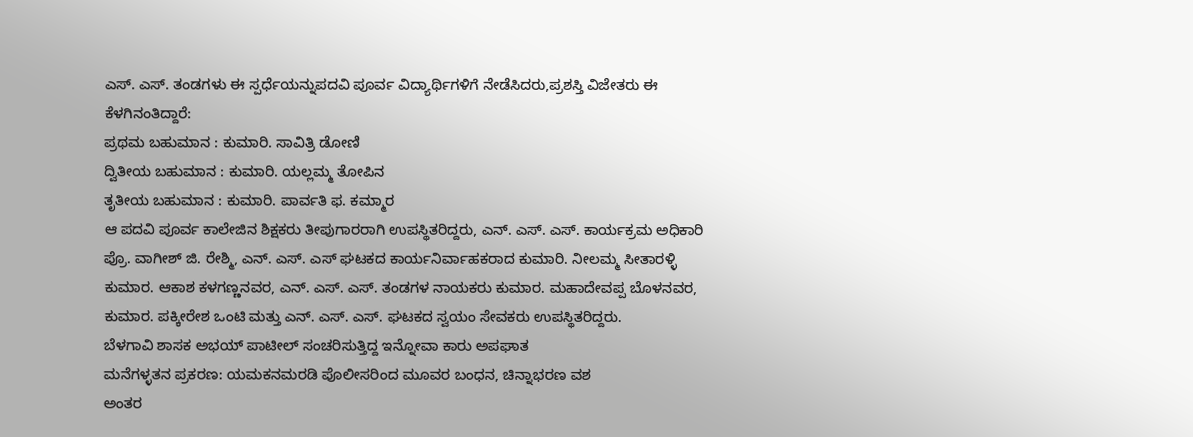ಎಸ್. ಎಸ್. ತಂಡಗಳು ಈ ಸ್ಪರ್ಧೆಯನ್ನುಪದವಿ ಪೂರ್ವ ವಿದ್ಯಾರ್ಥಿಗಳಿಗೆ ನೇಡೆಸಿದರು,ಪ್ರಶಸ್ತಿ ವಿಜೇತರು ಈ ಕೆಳಗಿನಂತಿದ್ದಾರೆ:
ಪ್ರಥಮ ಬಹುಮಾನ : ಕುಮಾರಿ. ಸಾವಿತ್ರಿ ಡೋಣಿ
ದ್ವಿತೀಯ ಬಹುಮಾನ : ಕುಮಾರಿ. ಯಲ್ಲಮ್ಮ ತೋಪಿನ
ತೃತೀಯ ಬಹುಮಾನ : ಕುಮಾರಿ. ಪಾರ್ವತಿ ಫ. ಕಮ್ಮಾರ
ಆ ಪದವಿ ಪೂರ್ವ ಕಾಲೇಜಿನ ಶಿಕ್ಷಕರು ತೀಪುಗಾರರಾಗಿ ಉಪಸ್ಥಿತರಿದ್ದರು, ಎನ್. ಎಸ್. ಎಸ್. ಕಾರ್ಯಕ್ರಮ ಅಧಿಕಾರಿ ಪ್ರೊ. ವಾಗೀಶ್ ಜಿ. ರೇಶ್ಮಿ, ಎನ್. ಎಸ್. ಎಸ್ ಘಟಕದ ಕಾರ್ಯನಿರ್ವಾಹಕರಾದ ಕುಮಾರಿ. ನೀಲಮ್ಮ ಸೀತಾರಳ್ಳಿ ಕುಮಾರ. ಆಕಾಶ ಕಳಗಣ್ಣನವರ, ಎನ್. ಎಸ್. ಎಸ್. ತಂಡಗಳ ನಾಯಕರು ಕುಮಾರ. ಮಹಾದೇವಪ್ಪ ಬೊಳನವರ, ಕುಮಾರ. ಪಕ್ಕೀರೇಶ ಒಂಟಿ ಮತ್ತು ಎನ್. ಎಸ್. ಎಸ್. ಘಟಕದ ಸ್ವಯಂ ಸೇವಕರು ಉಪಸ್ಥಿತರಿದ್ದರು.
ಬೆಳಗಾವಿ ಶಾಸಕ ಅಭಯ್ ಪಾಟೀಲ್ ಸಂಚರಿಸುತ್ತಿದ್ದ ಇನ್ನೋವಾ ಕಾರು ಅಪಘಾತ
ಮನೆಗಳ್ಳತನ ಪ್ರಕರಣ: ಯಮಕನಮರಡಿ ಪೊಲೀಸರಿಂದ ಮೂವರ ಬಂಧನ, ಚಿನ್ನಾಭರಣ ವಶ
ಅಂತರ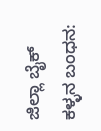ಜಿಲ್ಲಾ ಬೈಕ್ ಕಳ್ಳನ ಬಂಧನ: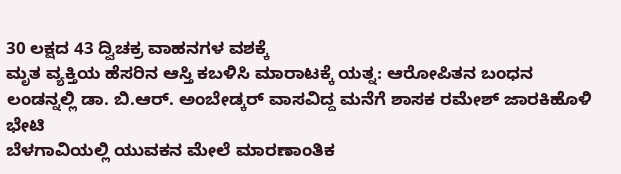30 ಲಕ್ಷದ 43 ದ್ವಿಚಕ್ರ ವಾಹನಗಳ ವಶಕ್ಕೆ
ಮೃತ ವ್ಯಕ್ತಿಯ ಹೆಸರಿನ ಆಸ್ತಿ ಕಬಳಿಸಿ ಮಾರಾಟಕ್ಕೆ ಯತ್ನ: ಆರೋಪಿತನ ಬಂಧನ
ಲಂಡನ್ನಲ್ಲಿ ಡಾ. ಬಿ.ಆರ್. ಅಂಬೇಡ್ಕರ್ ವಾಸವಿದ್ದ ಮನೆಗೆ ಶಾಸಕ ರಮೇಶ್ ಜಾರಕಿಹೊಳಿ ಭೇಟಿ
ಬೆಳಗಾವಿಯಲ್ಲಿ ಯುವಕನ ಮೇಲೆ ಮಾರಣಾಂತಿಕ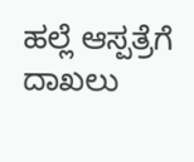ಹಲ್ಲೆ ಆಸ್ಪತ್ರೆಗೆ ದಾಖಲು